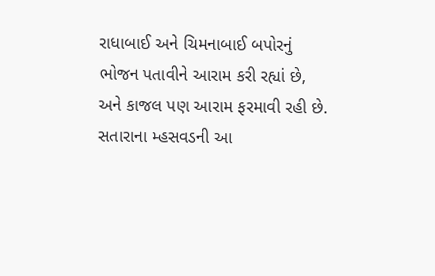રાધાબાઈ અને ચિમનાબાઈ બપોરનું ભોજન પતાવીને આરામ કરી રહ્યાં છે, અને કાજલ પણ આરામ ફરમાવી રહી છે. સતારાના મ્હસવડની આ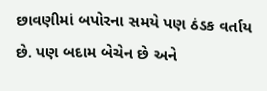છાવણીમાં બપોરના સમયે પણ ઠંડક વર્તાય છે. પણ બદામ બેચેન છે અને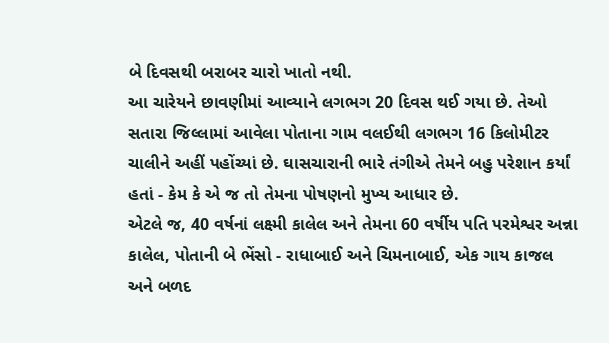બે દિવસથી બરાબર ચારો ખાતો નથી.
આ ચારેયને છાવણીમાં આવ્યાને લગભગ 20 દિવસ થઈ ગયા છે. તેઓ સતારા જિલ્લામાં આવેલા પોતાના ગામ વલઈથી લગભગ 16 કિલોમીટર ચાલીને અહીં પહોંચ્યાં છે. ઘાસચારાની ભારે તંગીએ તેમને બહુ પરેશાન કર્યાં હતાં - કેમ કે એ જ તો તેમના પોષણનો મુખ્ય આધાર છે.
એટલે જ, 40 વર્ષનાં લક્ષ્મી કાલેલ અને તેમના 60 વર્ષીય પતિ પરમેશ્વર અન્ના કાલેલ, પોતાની બે ભેંસો - રાધાબાઈ અને ચિમનાબાઈ, એક ગાય કાજલ અને બળદ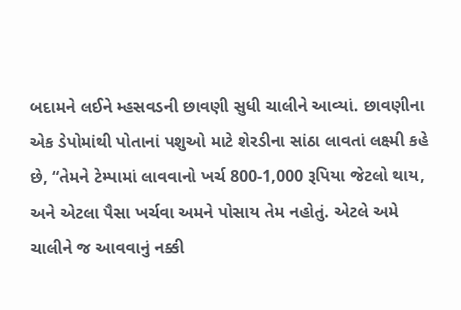બદામને લઈને મ્હસવડની છાવણી સુધી ચાલીને આવ્યાં. છાવણીના એક ડેપોમાંથી પોતાનાં પશુઓ માટે શેરડીના સાંઠા લાવતાં લક્ષ્મી કહે છે, “તેમને ટેમ્પામાં લાવવાનો ખર્ચ 800-1,000 રૂપિયા જેટલો થાય, અને એટલા પૈસા ખર્ચવા અમને પોસાય તેમ નહોતું. એટલે અમે ચાલીને જ આવવાનું નક્કી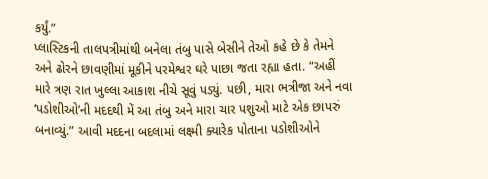કર્યું.”
પ્લાસ્ટિકની તાલપત્રીમાંથી બનેલા તંબુ પાસે બેસીને તેઓ કહે છે કે તેમને અને ઢોરને છાવણીમાં મૂકીને પરમેશ્વર ઘરે પાછા જતા રહ્યા હતા. “અહીં મારે ત્રણ રાત ખુલ્લા આકાશ નીચે સૂવું પડ્યું. પછી, મારા ભત્રીજા અને નવા ‘પડોશીઓ’ની મદદથી મેં આ તંબુ અને મારા ચાર પશુઓ માટે એક છાપરું બનાવ્યું.” આવી મદદના બદલામાં લક્ષ્મી ક્યારેક પોતાના પડોશીઓને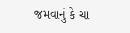જમવાનું કે ચા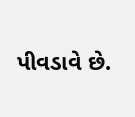પીવડાવે છે.